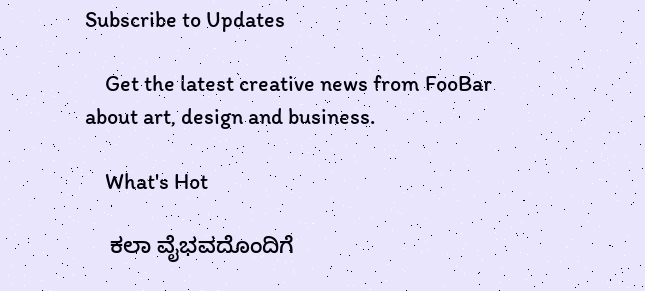Subscribe to Updates

    Get the latest creative news from FooBar about art, design and business.

    What's Hot

    ಕಲಾ ವೈಭವದೊಂದಿಗೆ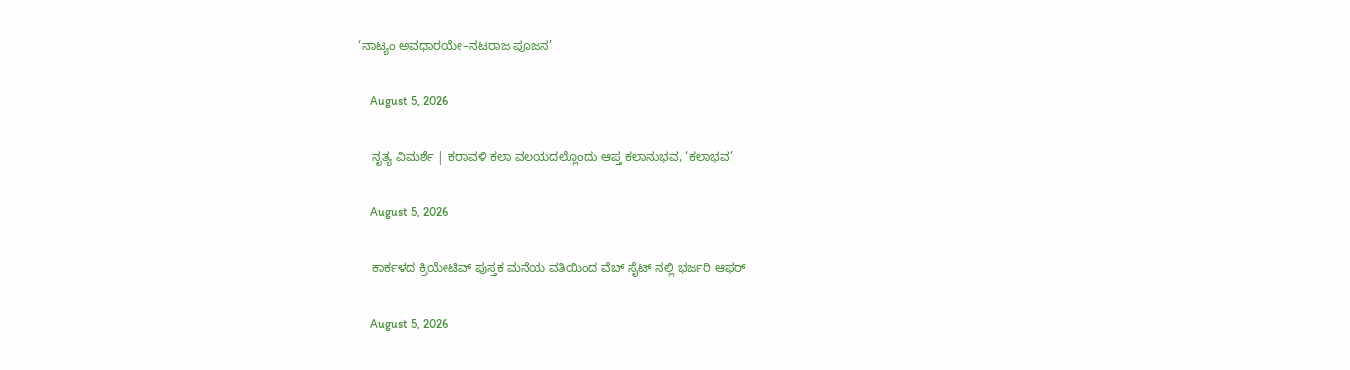‘ನಾಟ್ಯಂ ಅವಧಾರಯೇ–ನಟರಾಜ ಪೂಜನ’

    August 5, 2026

    ನೃತ್ಯ ವಿಮರ್ಶೆ | ಕರಾವಳಿ ಕಲಾ ವಲಯದಲ್ಲೊಂದು ಆಪ್ತ ಕಲಾನುಭವ, ‘ಕಲಾಭವ’

    August 5, 2026

    ಕಾರ್ಕಳದ ಕ್ರಿಯೇಟಿವ್ ಪುಸ್ತಕ ಮನೆಯ ವತಿಯಿಂದ ವೆಬ್ ಸೈಟ್ ನಲ್ಲಿ ಭರ್ಜರಿ ಆಫರ್

    August 5, 2026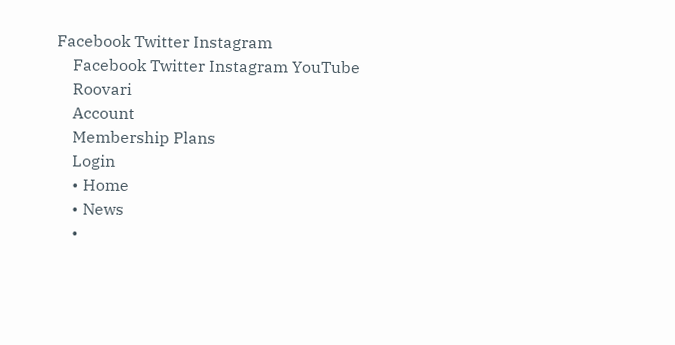Facebook Twitter Instagram
    Facebook Twitter Instagram YouTube
    Roovari
    Account
    Membership Plans
    Login
    • Home
    • News
    •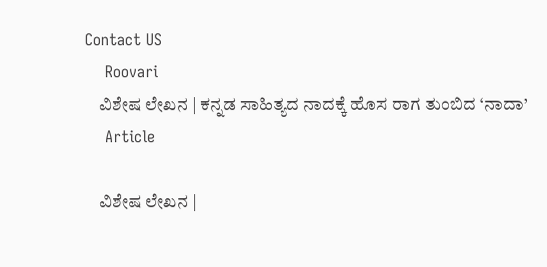Contact US
    Roovari
    ವಿಶೇಷ ಲೇಖನ | ಕನ್ನಡ ಸಾಹಿತ್ಯದ ನಾದಕ್ಕೆ ಹೊಸ ರಾಗ ತುಂಬಿದ ‘ನಾದಾ’
    Article

    ವಿಶೇಷ ಲೇಖನ |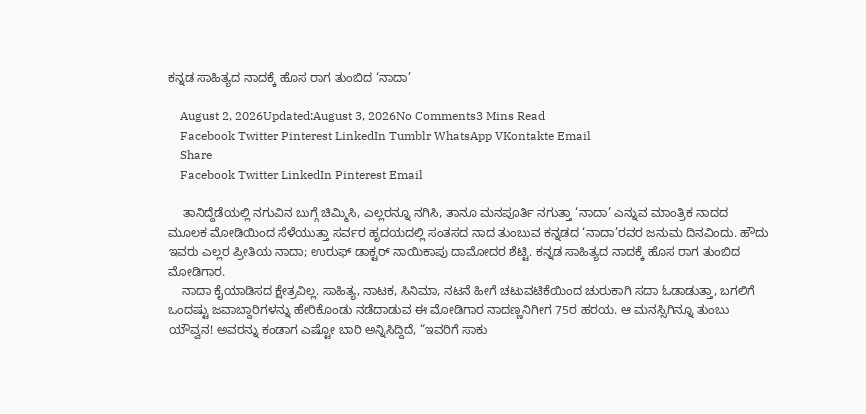ಕನ್ನಡ ಸಾಹಿತ್ಯದ ನಾದಕ್ಕೆ ಹೊಸ ರಾಗ ತುಂಬಿದ ‘ನಾದಾ’

    August 2, 2026Updated:August 3, 2026No Comments3 Mins Read
    Facebook Twitter Pinterest LinkedIn Tumblr WhatsApp VKontakte Email
    Share
    Facebook Twitter LinkedIn Pinterest Email

    ತಾನಿದ್ದೆಡೆಯಲ್ಲಿ ನಗುವಿನ ಬುಗ್ಗೆ ಚಿಮ್ಮಿಸಿ, ಎಲ್ಲರನ್ನೂ ನಗಿಸಿ, ತಾನೂ ಮನಪೂರ್ತಿ ನಗುತ್ತಾ ‘ನಾದಾ’ ಎನ್ನುವ ಮಾಂತ್ರಿಕ ನಾದದ ಮೂಲಕ ಮೋಡಿಯಿಂದ ಸೆಳೆಯುತ್ತಾ ಸರ್ವರ ಹೃದಯದಲ್ಲಿ ಸಂತಸದ ನಾದ ತುಂಬುವ ಕನ್ನಡದ ‘ನಾದಾ’ರವರ ಜನುಮ ದಿನವಿಂದು. ಹೌದು ಇವರು ಎಲ್ಲರ ಪ್ರೀತಿಯ ನಾದಾ; ಉರುಫ್ ಡಾಕ್ಟರ್ ನಾಯಿಕಾಪು ದಾಮೋದರ ಶೆಟ್ಟಿ. ಕನ್ನಡ ಸಾಹಿತ್ಯದ ನಾದಕ್ಕೆ ಹೊಸ ರಾಗ ತುಂಬಿದ ಮೋಡಿಗಾರ.
    ನಾದಾ ಕೈಯಾಡಿಸದ ಕ್ಷೇತ್ರವಿಲ್ಲ. ಸಾಹಿತ್ಯ, ನಾಟಕ, ಸಿನಿಮಾ, ನಟನೆ ಹೀಗೆ ಚಟುವಟಿಕೆಯಿಂದ ಚುರುಕಾಗಿ ಸದಾ ಓಡಾಡುತ್ತಾ, ಬಗಲಿಗೆ ಒಂದಷ್ಟು ಜವಾಬ್ದಾರಿಗಳನ್ನು ಹೇರಿಕೊಂಡು ನಡೆದಾಡುವ ಈ ಮೋಡಿಗಾರ ನಾದಣ್ಣನಿಗೀಗ 75ರ ಹರಯ. ಆ ಮನಸ್ಸಿಗಿನ್ನೂ ತುಂಬು ಯೌವ್ವನ! ಅವರನ್ನು ಕಂಡಾಗ ಎಷ್ಟೋ ಬಾರಿ ಅನ್ನಿಸಿದ್ದಿದೆ, “ಇವರಿಗೆ ಸಾಕು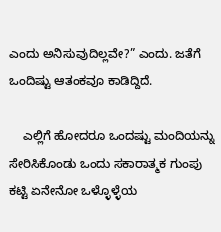ಎಂದು ಅನಿಸುವುದಿಲ್ಲವೇ?” ಎಂದು. ಜತೆಗೆ ಒಂದಿಷ್ಟು ಆತಂಕವೂ ಕಾಡಿದ್ದಿದೆ.

    ಎಲ್ಲಿಗೆ ಹೋದರೂ ಒಂದಷ್ಟು ಮಂದಿಯನ್ನು ಸೇರಿಸಿಕೊಂಡು ಒಂದು ಸಕಾರಾತ್ಮಕ ಗುಂಪು ಕಟ್ಟಿ ಏನೇನೋ ಒಳ್ಳೊಳ್ಳೆಯ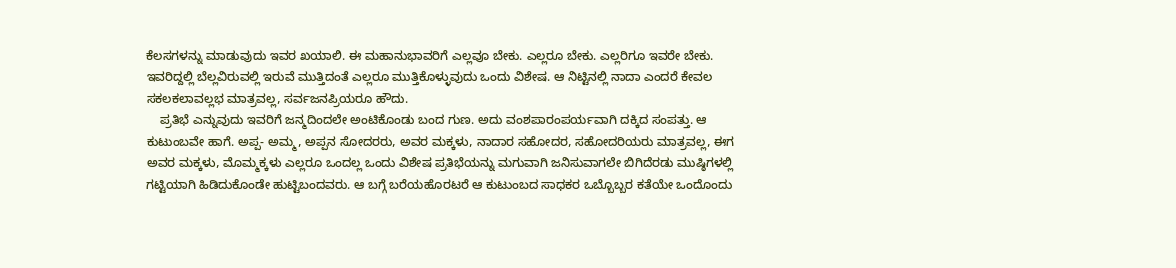ಕೆಲಸಗಳನ್ನು ಮಾಡುವುದು ಇವರ ಖಯಾಲಿ. ಈ ಮಹಾನುಭಾವರಿಗೆ ಎಲ್ಲವೂ ಬೇಕು. ಎಲ್ಲರೂ ಬೇಕು. ಎಲ್ಲರಿಗೂ ಇವರೇ ಬೇಕು. ಇವರಿದ್ದಲ್ಲಿ ಬೆಲ್ಲವಿರುವಲ್ಲಿ ಇರುವೆ ಮುತ್ತಿದಂತೆ ಎಲ್ಲರೂ ಮುತ್ತಿಕೊಳ್ಳುವುದು‌ ಒಂದು ವಿಶೇಷ. ಆ ನಿಟ್ಟಿನಲ್ಲಿ ನಾದಾ ಎಂದರೆ ಕೇವಲ ಸಕಲಕಲಾವಲ್ಲಭ ಮಾತ್ರವಲ್ಲ, ಸರ್ವಜನಪ್ರಿಯರೂ ಹೌದು.
    ಪ್ರತಿಭೆ ಎನ್ನುವುದು ಇವರಿಗೆ ಜನ್ಮದಿಂದಲೇ ಅಂಟಿಕೊಂಡು ಬಂದ ಗುಣ. ಅದು ವಂಶಪಾರಂಪರ್ಯವಾಗಿ ದಕ್ಕಿದ ಸಂಪತ್ತು. ಆ ಕುಟುಂಬವೇ ಹಾಗೆ. ಅಪ್ಪ- ಅಮ್ಮ, ಅಪ್ಪನ ಸೋದರರು, ಅವರ ಮಕ್ಕಳು, ನಾದಾರ ಸಹೋದರ, ಸಹೋದರಿಯರು ಮಾತ್ರವಲ್ಲ, ಈಗ ಅವರ ಮಕ್ಕಳು, ಮೊಮ್ಮಕ್ಕಳು ಎಲ್ಲರೂ ಒಂದಲ್ಲ ಒಂದು ವಿಶೇಷ ಪ್ರತಿಭೆಯನ್ನು ಮಗುವಾಗಿ ಜನಿಸುವಾಗಲೇ ಬಿಗಿದೆರಡು ಮುಷ್ಠಿಗಳಲ್ಲಿ ಗಟ್ಟಿಯಾಗಿ ಹಿಡಿದುಕೊಂಡೇ ಹುಟ್ಟಿಬಂದವರು. ಆ ಬಗ್ಗೆ ಬರೆಯಹೊರಟರೆ ಆ ಕುಟುಂಬದ ಸಾಧಕರ ಒಬ್ಬೊಬ್ಬರ ಕತೆಯೇ ಒಂದೊಂದು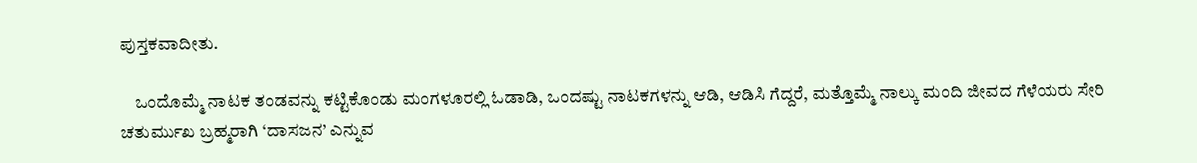ಪುಸ್ತಕವಾದೀತು.

    ಒಂದೊಮ್ಮೆ ನಾಟಕ ತಂಡವನ್ನು ಕಟ್ಟಿಕೊಂಡು ಮಂಗಳೂರಲ್ಲಿ ಓಡಾಡಿ, ಒಂದಷ್ಟು ನಾಟಕಗಳನ್ನು ಆಡಿ, ಆಡಿಸಿ ಗೆದ್ದರೆ, ಮತ್ತೊಮ್ಮೆ ನಾಲ್ಕು ಮಂದಿ‌ ಜೀವದ ಗೆಳೆಯರು ಸೇರಿ ಚತುರ್ಮುಖ ಬ್ರಹ್ಮರಾಗಿ ‘ದಾಸಜನ’ ಎನ್ನುವ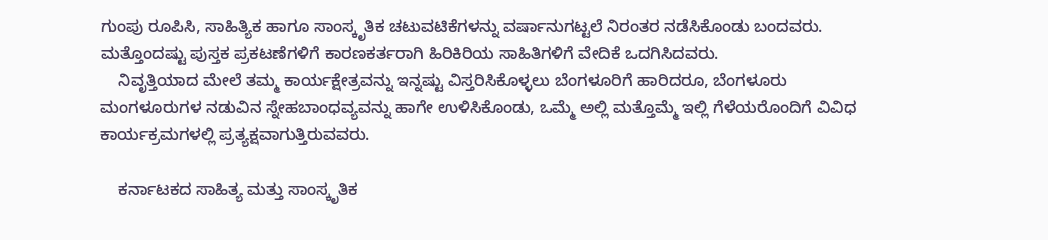ಗುಂಪು ರೂಪಿಸಿ, ಸಾಹಿತ್ಯಿಕ ಹಾಗೂ ಸಾಂಸ್ಕೃತಿಕ ಚಟುವಟಿಕೆಗಳನ್ನು ವರ್ಷಾನುಗಟ್ಟಲೆ ನಿರಂತರ ನಡೆಸಿಕೊಂಡು ಬಂದವರು. ಮತ್ತೊಂದಷ್ಟು ಪುಸ್ತಕ ಪ್ರಕಟಣೆಗಳಿಗೆ ಕಾರಣಕರ್ತರಾಗಿ ಹಿರಿಕಿರಿಯ ಸಾಹಿತಿಗಳಿಗೆ ವೇದಿಕೆ ಒದಗಿಸಿದವರು.
    ನಿವೃತ್ತಿಯಾದ ಮೇಲೆ ತಮ್ಮ ಕಾರ್ಯಕ್ಷೇತ್ರವನ್ನು ಇನ್ನಷ್ಟು ವಿಸ್ತರಿಸಿಕೊಳ್ಳಲು ಬೆಂಗಳೂರಿಗೆ ಹಾರಿದರೂ, ಬೆಂಗಳೂರು ಮಂಗಳೂರುಗಳ ನಡುವಿನ ಸ್ನೇಹಬಾಂಧವ್ಯವನ್ನು ಹಾಗೇ ಉಳಿಸಿಕೊಂಡು, ಒಮ್ಮೆ ಅಲ್ಲಿ ಮತ್ತೊಮ್ಮೆ ಇಲ್ಲಿ ಗೆಳೆಯರೊಂದಿಗೆ ವಿವಿಧ ಕಾರ್ಯಕ್ರಮಗಳಲ್ಲಿ ಪ್ರತ್ಯಕ್ಷವಾಗುತ್ತಿರುವವರು.

    ಕರ್ನಾಟಕದ ಸಾಹಿತ್ಯ ಮತ್ತು ಸಾಂಸ್ಕೃತಿಕ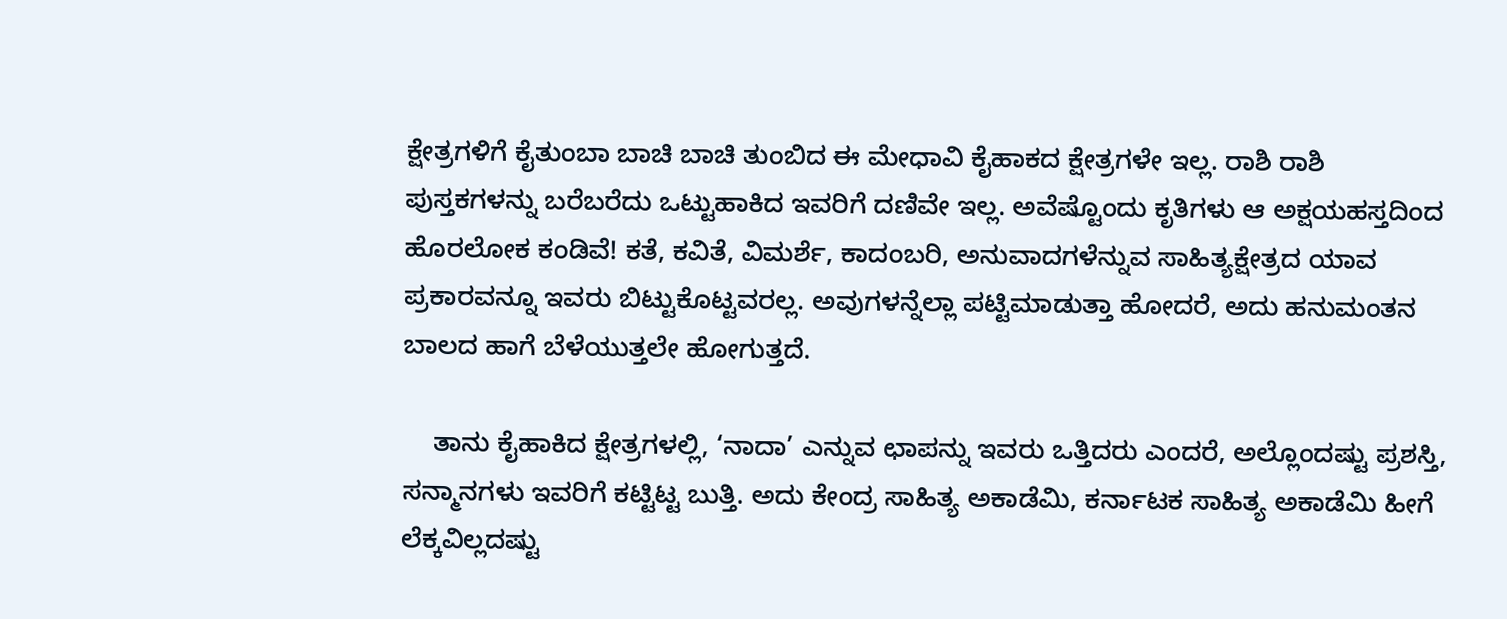ಕ್ಷೇತ್ರಗಳಿಗೆ ಕೈತುಂಬಾ ಬಾಚಿ ಬಾಚಿ ತುಂಬಿದ ಈ ಮೇಧಾವಿ‌ ಕೈಹಾಕದ ಕ್ಷೇತ್ರಗಳೇ ಇಲ್ಲ. ರಾಶಿ ರಾಶಿ ಪುಸ್ತಕಗಳನ್ನು ಬರೆಬರೆದು ಒಟ್ಟುಹಾಕಿದ ಇವರಿಗೆ ದಣಿವೇ ಇಲ್ಲ. ಅವೆಷ್ಟೊಂದು ಕೃತಿಗಳು ಆ ಅಕ್ಷಯಹಸ್ತದಿಂದ ಹೊರಲೋಕ ಕಂಡಿವೆ! ಕತೆ, ಕವಿತೆ, ವಿಮರ್ಶೆ, ಕಾದಂಬರಿ, ಅನುವಾದಗಳೆನ್ನುವ ಸಾಹಿತ್ಯಕ್ಷೇತ್ರದ ಯಾವ ಪ್ರಕಾರವನ್ನೂ ಇವರು ಬಿಟ್ಟುಕೊಟ್ಟವರಲ್ಲ. ಅವುಗಳನ್ನೆಲ್ಲಾ ಪಟ್ಟಿಮಾಡುತ್ತಾ ಹೋದರೆ, ಅದು ಹನುಮಂತನ ಬಾಲದ ಹಾಗೆ ಬೆಳೆಯುತ್ತಲೇ ಹೋಗುತ್ತದೆ.

    ತಾನು ಕೈಹಾಕಿದ ಕ್ಷೇತ್ರಗಳಲ್ಲಿ, ‘ನಾದಾ’ ಎನ್ನುವ ಛಾಪನ್ನು ಇವರು ಒತ್ತಿದರು ಎಂದರೆ, ಅಲ್ಲೊಂದಷ್ಟು ಪ್ರಶಸ್ತಿ, ಸನ್ಮಾನಗಳು ಇವರಿಗೆ ಕಟ್ಟಿಟ್ಟ ಬುತ್ತಿ. ಅದು ಕೇಂದ್ರ ಸಾಹಿತ್ಯ ಅಕಾಡೆಮಿ, ಕರ್ನಾಟಕ ಸಾಹಿತ್ಯ ಅಕಾಡೆಮಿ ಹೀಗೆ ಲೆಕ್ಕವಿಲ್ಲದಷ್ಟು‌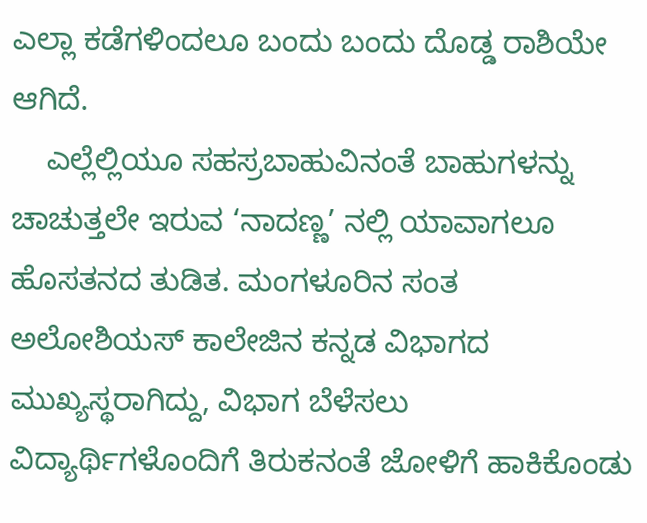ಎಲ್ಲಾ ಕಡೆಗಳಿಂದಲೂ ಬಂದು ಬಂದು ದೊಡ್ಡ ರಾಶಿಯೇ ಆಗಿದೆ.
    ಎಲ್ಲೆಲ್ಲಿಯೂ ಸಹಸ್ರಬಾಹುವಿನಂತೆ ಬಾಹುಗಳನ್ನು ಚಾಚುತ್ತಲೇ ಇರುವ ‘ನಾದಣ್ಣ’ ನಲ್ಲಿ ಯಾವಾಗಲೂ ಹೊಸತನದ ತುಡಿತ. ಮಂಗಳೂರಿನ ಸಂತ ಅಲೋಶಿಯಸ್ ಕಾಲೇಜಿನ ಕನ್ನಡ ವಿಭಾಗದ ಮುಖ್ಯಸ್ಥರಾಗಿದ್ದು, ವಿಭಾಗ ಬೆಳೆಸಲು ವಿದ್ಯಾರ್ಥಿಗಳೊಂದಿಗೆ ತಿರುಕನಂತೆ ಜೋಳಿಗೆ ಹಾಕಿಕೊಂಡು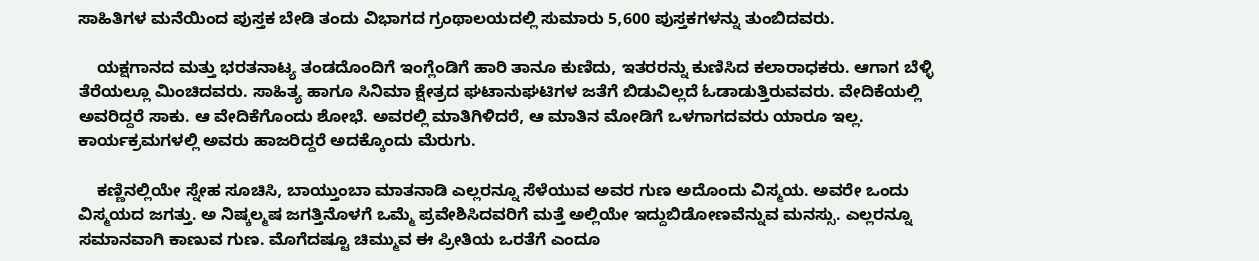ಸಾಹಿತಿಗಳ ಮನೆಯಿಂದ ಪುಸ್ತಕ ಬೇಡಿ ತಂದು ವಿಭಾಗದ ಗ್ರಂಥಾಲಯದಲ್ಲಿ‌ ಸುಮಾರು 5,600 ಪುಸ್ತಕಗಳನ್ನು ತುಂಬಿದವರು.

    ಯಕ್ಷಗಾನದ ಮತ್ತು ಭರತನಾಟ್ಯ ತಂಡದೊಂದಿಗೆ ಇಂಗ್ಲೆಂಡಿಗೆ ಹಾರಿ ತಾನೂ ಕುಣಿದು, ಇತರರನ್ನು ಕುಣಿಸಿದ ಕಲಾರಾಧಕರು. ಆಗಾಗ ಬೆಳ್ಳಿ ತೆರೆಯಲ್ಲೂ ಮಿಂಚಿದವರು. ಸಾಹಿತ್ಯ ಹಾಗೂ ಸಿನಿಮಾ ಕ್ಷೇತ್ರದ ಘಟಾನುಘಟಿಗಳ ಜತೆಗೆ ಬಿಡುವಿಲ್ಲದೆ ಓಡಾಡುತ್ತಿರುವವರು. ವೇದಿಕೆಯಲ್ಲಿ ಅವರಿದ್ದರೆ ಸಾಕು. ಆ ವೇದಿಕೆಗೊಂದು ಶೋಭೆ. ಅವರಲ್ಲಿ ಮಾತಿಗಿಳಿದರೆ, ಆ ಮಾತಿನ ಮೋಡಿಗೆ ಒಳಗಾಗದವರು ಯಾರೂ ಇಲ್ಲ. ಕಾರ್ಯಕ್ರಮಗಳಲ್ಲಿ ಅವರು ಹಾಜರಿದ್ದರೆ ಅದಕ್ಕೊಂದು ಮೆರುಗು.

    ಕಣ್ಣಿನಲ್ಲಿಯೇ ಸ್ನೇಹ ಸೂಚಿಸಿ, ಬಾಯ್ತುಂಬಾ ಮಾತನಾಡಿ ಎಲ್ಲರನ್ನೂ ಸೆಳೆಯುವ ಅವರ ಗುಣ ಅದೊಂದು ವಿಸ್ಮಯ. ಅವರೇ ಒಂದು ವಿಸ್ಮಯದ ಜಗತ್ತು. ಅ ನಿಷ್ಕಲ್ಮಷ ಜಗತ್ತಿನೊಳಗೆ ಒಮ್ಮೆ ಪ್ರವೇಶಿಸಿದವರಿಗೆ ಮತ್ತೆ ಅಲ್ಲಿಯೇ ಇದ್ದುಬಿಡೋಣವೆನ್ನುವ ಮನಸ್ಸು. ಎಲ್ಲರನ್ನೂ ಸಮಾನವಾಗಿ ಕಾಣುವ ಗುಣ. ಮೊಗೆದಷ್ಟೂ ಚಿಮ್ಮುವ ಈ ಪ್ರೀತಿಯ ಒರತೆಗೆ ಎಂದೂ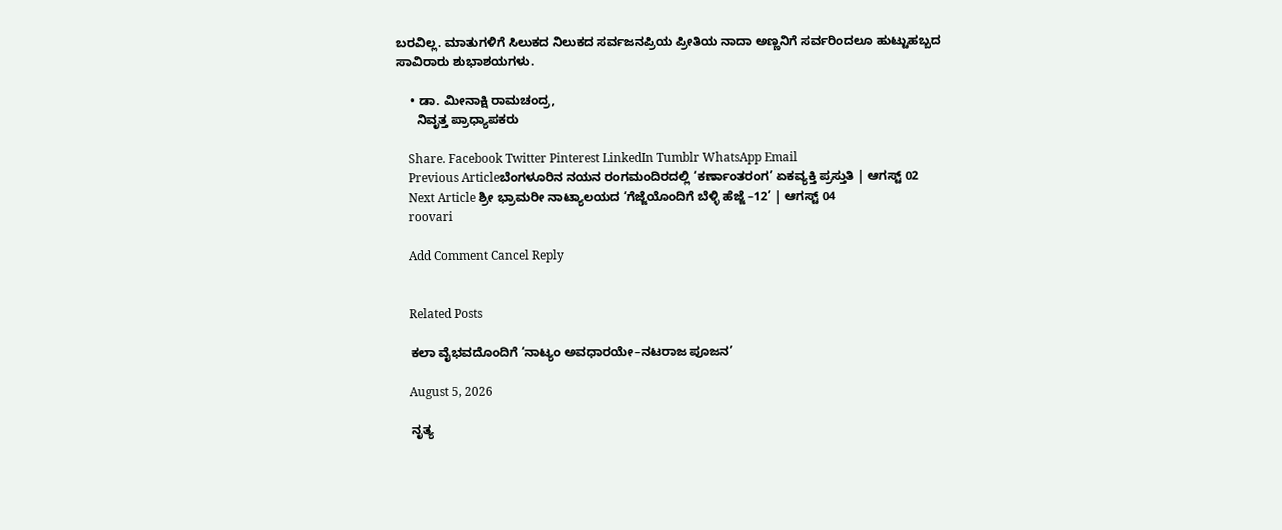ಬರವಿಲ್ಲ. ಮಾತುಗಳಿಗೆ ಸಿಲುಕದ ನಿಲುಕದ ಸರ್ವಜನಪ್ರಿಯ ಪ್ರೀತಿಯ ನಾದಾ ಅಣ್ಣನಿಗೆ ಸರ್ವರಿಂದಲೂ ಹುಟ್ಟುಹಬ್ಬದ ಸಾವಿರಾರು ಶುಭಾಶಯಗಳು.

    • ಡಾ. ಮೀನಾಕ್ಷಿ ರಾಮಚಂದ್ರ,
      ನಿವೃತ್ತ ಪ್ರಾಧ್ಯಾಪಕರು

    Share. Facebook Twitter Pinterest LinkedIn Tumblr WhatsApp Email
    Previous Articleಬೆಂಗಳೂರಿನ ನಯನ ರಂಗಮಂದಿರದಲ್ಲಿ ‘ಕರ್ಣಾಂತರಂಗ’ ಏಕವ್ಯಕ್ತಿ ಪ್ರಸ್ತುತಿ | ಆಗಸ್ಟ್ 02
    Next Article ಶ್ರೀ ಭ್ರಾಮರೀ ನಾಟ್ಯಾಲಯದ ‘ಗೆಜ್ಜೆಯೊಂದಿಗೆ ಬೆಳ್ಳಿ ಹೆಜ್ಜೆ –12’ | ಆಗಸ್ಟ್ 04
    roovari

    Add Comment Cancel Reply


    Related Posts

    ಕಲಾ ವೈಭವದೊಂದಿಗೆ ‘ನಾಟ್ಯಂ ಅವಧಾರಯೇ–ನಟರಾಜ ಪೂಜನ’

    August 5, 2026

    ನೃತ್ಯ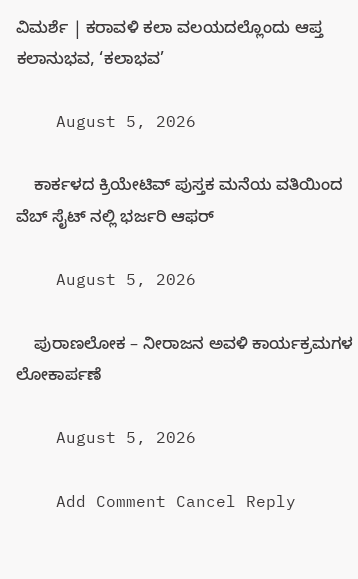ವಿಮರ್ಶೆ | ಕರಾವಳಿ ಕಲಾ ವಲಯದಲ್ಲೊಂದು ಆಪ್ತ ಕಲಾನುಭವ, ‘ಕಲಾಭವ’

    August 5, 2026

    ಕಾರ್ಕಳದ ಕ್ರಿಯೇಟಿವ್ ಪುಸ್ತಕ ಮನೆಯ ವತಿಯಿಂದ ವೆಬ್ ಸೈಟ್ ನಲ್ಲಿ ಭರ್ಜರಿ ಆಫರ್

    August 5, 2026

    ಪುರಾಣಲೋಕ – ನೀರಾಜನ ಅವಳಿ ಕಾರ್ಯಕ್ರಮಗಳ ಲೋಕಾರ್ಪಣೆ

    August 5, 2026

    Add Comment Cancel Reply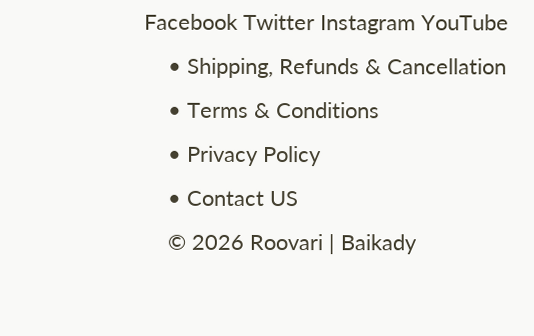Facebook Twitter Instagram YouTube
    • Shipping, Refunds & Cancellation
    • Terms & Conditions
    • Privacy Policy
    • Contact US
    © 2026 Roovari | Baikady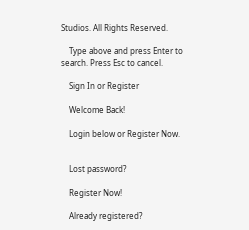Studios. All Rights Reserved.

    Type above and press Enter to search. Press Esc to cancel.

    Sign In or Register

    Welcome Back!

    Login below or Register Now.


    Lost password?

    Register Now!

    Already registered?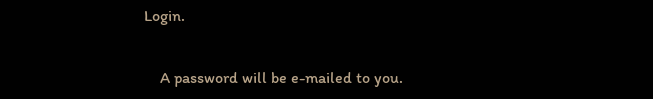Login.


    A password will be e-mailed to you.